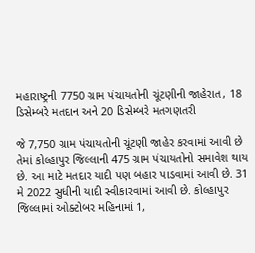મહારાષ્ટ્રની 7750 ગ્રામ પંચાયતોની ચૂંટણીની જાહેરાત, 18 ડિસેમ્બરે મતદાન અને 20 ડિસેમ્બરે મતગણતરી

જે 7,750 ગ્રામ પંચાયતોની ચૂંટણી જાહેર કરવામાં આવી છે તેમાં કોલ્હાપુર જિલ્લાની 475 ગ્રામ પંચાયતોનો સમાવેશ થાય છે. આ માટે મતદાર યાદી પણ બહાર પાડવામાં આવી છે. 31 મે 2022 સુધીની યાદી સ્વીકારવામાં આવી છે. કોલ્હાપુર જિલ્લામાં ઓક્ટોબર મહિનામાં 1,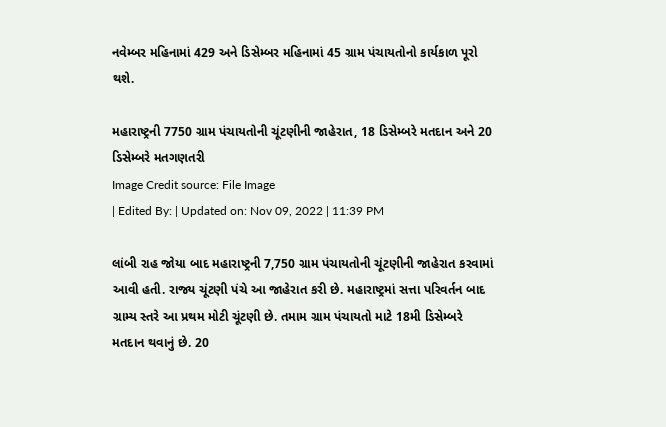નવેમ્બર મહિનામાં 429 અને ડિસેમ્બર મહિનામાં 45 ગ્રામ પંચાયતોનો કાર્યકાળ પૂરો થશે.

મહારાષ્ટ્રની 7750 ગ્રામ પંચાયતોની ચૂંટણીની જાહેરાત, 18 ડિસેમ્બરે મતદાન અને 20 ડિસેમ્બરે મતગણતરી
Image Credit source: File Image
| Edited By: | Updated on: Nov 09, 2022 | 11:39 PM

લાંબી રાહ જોયા બાદ મહારાષ્ટ્રની 7,750 ગ્રામ પંચાયતોની ચૂંટણીની જાહેરાત કરવામાં આવી હતી. રાજ્ય ચૂંટણી પંચે આ જાહેરાત કરી છે. મહારાષ્ટ્રમાં સત્તા પરિવર્તન બાદ ગ્રામ્ય સ્તરે આ પ્રથમ મોટી ચૂંટણી છે. તમામ ગ્રામ પંચાયતો માટે 18મી ડિસેમ્બરે મતદાન થવાનું છે. 20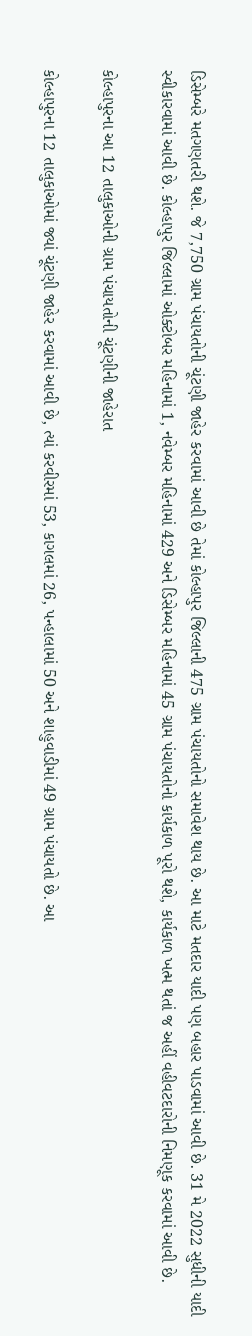ડિસેમ્બરે મતગણતરી થશે. જે 7,750 ગ્રામ પંચાયતોની ચૂંટણી જાહેર કરવામાં આવી છે તેમાં કોલ્હાપુર જિલ્લાની 475 ગ્રામ પંચાયતોનો સમાવેશ થાય છે. આ માટે મતદાર યાદી પણ બહાર પાડવામાં આવી છે. 31 મે 2022 સુધીની યાદી સ્વીકારવામાં આવી છે. કોલ્હાપુર જિલ્લામાં ઓક્ટોબર મહિનામાં 1, નવેમ્બર મહિનામાં 429 અને ડિસેમ્બર મહિનામાં 45 ગ્રામ પંચાયતોનો કાર્યકાળ પૂરો થશે, કાર્યકાળ ખત્મ થતાં જ અહીં વહીવટદારોની નિમણૂક કરવામાં આવી છે.

કોલ્હાપુરના આ 12 તાલુકાઓની ગ્રામ પંચાયતોની ચૂંટણીની જાહેરાત

કોલ્હાપુરના 12 તાલુકાઓમાં જ્યાં ચૂંટણી જાહેર કરવામાં આવી છે, ત્યાં કરવીરમાં 53, કાગલમાં 26, પન્હાલામાં 50 અને શાહુવાડીમાં 49 ગ્રામ પંચાયતો છે. આ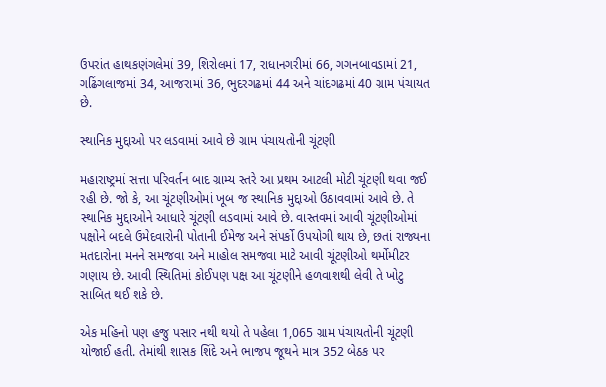ઉપરાંત હાથકણંગલેમાં 39, શિરોલમાં 17, રાધાનગરીમાં 66, ગગનબાવડામાં 21, ગઢિંગલાજમાં 34, આજરામાં 36, ભુદરગઢમાં 44 અને ચાંદગઢમાં 40 ગ્રામ પંચાયત છે.

સ્થાનિક મુદ્દાઓ પર લડવામાં આવે છે ગ્રામ પંચાયતોની ચૂંટણી

મહારાષ્ટ્રમાં સત્તા પરિવર્તન બાદ ગ્રામ્ય સ્તરે આ પ્રથમ આટલી મોટી ચૂંટણી થવા જઈ રહી છે. જો કે, આ ચૂંટણીઓમાં ખૂબ જ સ્થાનિક મુદ્દાઓ ઉઠાવવામાં આવે છે. તે સ્થાનિક મુદ્દાઓને આધારે ચૂંટણી લડવામાં આવે છે. વાસ્તવમાં આવી ચૂંટણીઓમાં પક્ષોને બદલે ઉમેદવારોની પોતાની ઈમેજ અને સંપર્કો ઉપયોગી થાય છે, છતાં રાજ્યના મતદારોના મનને સમજવા અને માહોલ સમજવા માટે આવી ચૂંટણીઓ થર્મોમીટર ગણાય છે. આવી સ્થિતિમાં કોઈપણ પક્ષ આ ચૂંટણીને હળવાશથી લેવી તે ખોટુ સાબિત થઈ શકે છે.

એક મહિનો પણ હજુ પસાર નથી થયો તે પહેલા 1,065 ગ્રામ પંચાયતોની ચૂંટણી યોજાઈ હતી. તેમાંથી શાસક શિંદે અને ભાજપ જૂથને માત્ર 352 બેઠક પર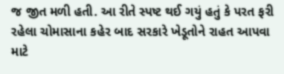જ જીત મળી હતી. આ રીતે સ્પષ્ટ થઈ ગયું હતું કે પરત ફરી રહેલા ચોમાસાના કહેર બાદ સરકારે ખેડૂતોને રાહત આપવા માટે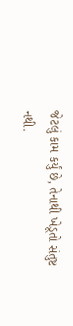જેટલું કામ કર્યું છે, તેનાથી ખેડૂતો સંતુષ્ટ નથી.